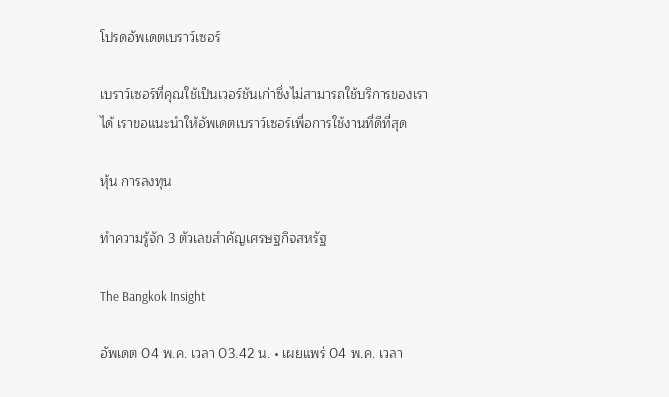โปรดอัพเดตเบราว์เซอร์

เบราว์เซอร์ที่คุณใช้เป็นเวอร์ชันเก่าซึ่งไม่สามารถใช้บริการของเราได้ เราขอแนะนำให้อัพเดตเบราว์เซอร์เพื่อการใช้งานที่ดีที่สุด

หุ้น การลงทุน

ทำความรู้จัก 3 ตัวเลขสำคัญเศรษฐกิจสหรัฐ

The Bangkok Insight

อัพเดต 04 พ.ค. เวลา 03.42 น. • เผยแพร่ 04 พ.ค. เวลา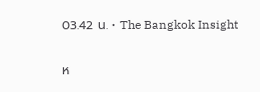03.42 น. • The Bangkok Insight

ห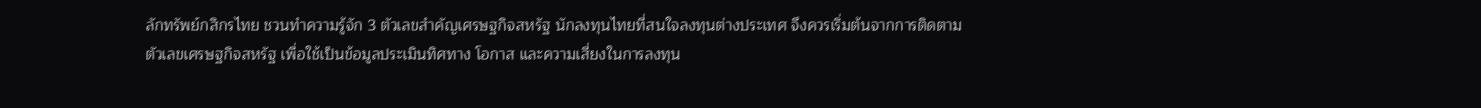ลักทรัพย์กสิกรไทย ชวนทำความรู้จัก 3 ตัวเลขสำคัญเศรษฐกิจสหรัฐ นักลงทุนไทยที่สนใจลงทุนต่างประเทศ จึงควรเริ่มต้นจากการติดตามตัวเลขเศรษฐกิจสหรัฐ เพื่อใช้เป็นข้อมูลประเมินทิศทาง โอกาส และความเสี่ยงในการลงทุน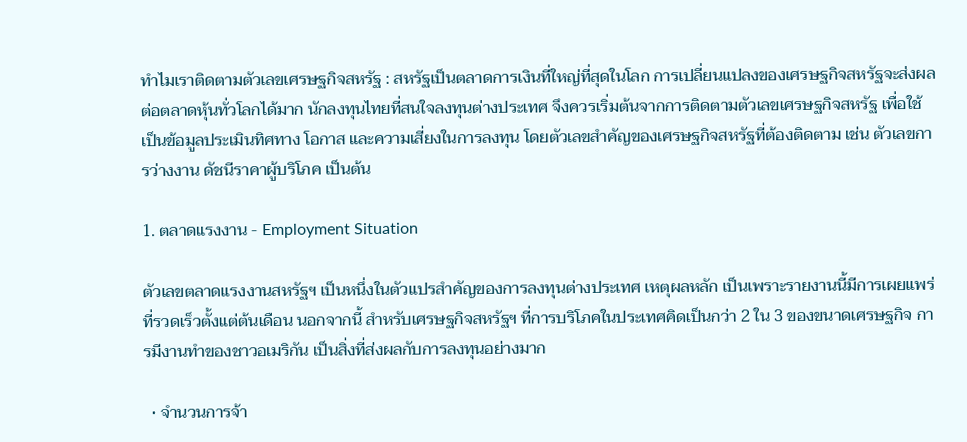ทำไมเราติดตามตัวเลขเศรษฐกิจสหรัฐ : สหรัฐเป็นตลาดการเงินที่ใหญ่ที่สุดในโลก การเปลี่ยนแปลงของเศรษฐกิจสหรัฐจะส่งผลต่อตลาดหุ้นทั่วโลกได้มาก นักลงทุนไทยที่สนใจลงทุนต่างประเทศ จึงควรเริ่มต้นจากการติดตามตัวเลขเศรษฐกิจสหรัฐ เพื่อใช้เป็นข้อมูลประเมินทิศทาง โอกาส และความเสี่ยงในการลงทุน โดยตัวเลขสำคัญของเศรษฐกิจสหรัฐที่ต้องติดตาม เช่น ตัวเลขการว่างงาน ดัชนีราคาผู้บริโภค เป็นต้น

1. ตลาดแรงงาน - Employment Situation

ตัวเลขตลาดแรงงานสหรัฐฯ เป็นหนึ่งในตัวแปรสำคัญของการลงทุนต่างประเทศ เหตุผลหลัก เป็นเพราะรายงานนี้มีการเผยแพร่ที่รวดเร็วตั้งแต่ต้นเดือน นอกจากนี้ สำหรับเศรษฐกิจสหรัฐฯ ที่การบริโภคในประเทศคิดเป็นกว่า 2 ใน 3 ของขนาดเศรษฐกิจ การมีงานทำของชาวอเมริกัน เป็นสิ่งที่ส่งผลกับการลงทุนอย่างมาก

  • จำนวนการจ้า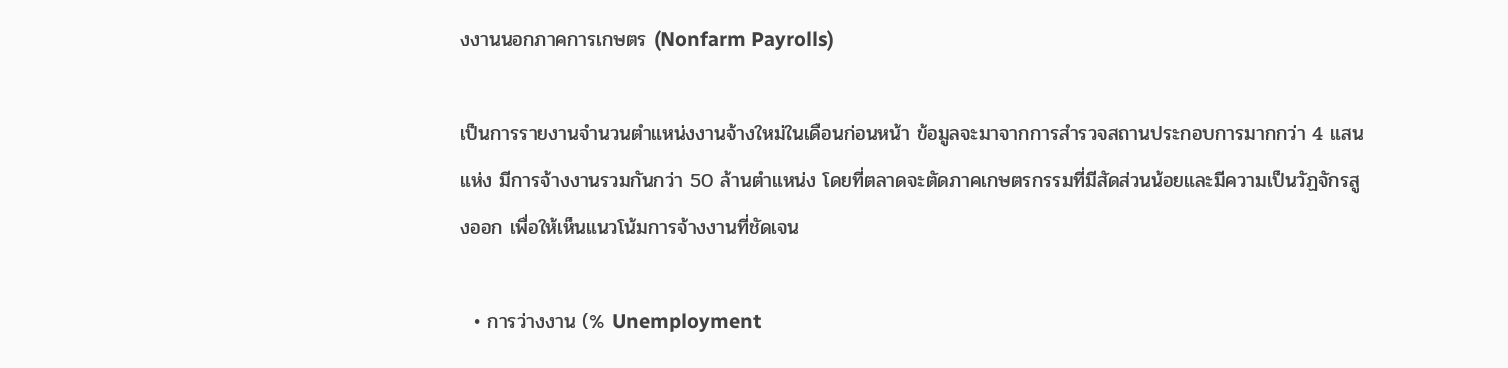งงานนอกภาคการเกษตร (Nonfarm Payrolls)

เป็นการรายงานจำนวนตำแหน่งงานจ้างใหม่ในเดือนก่อนหน้า ข้อมูลจะมาจากการสำรวจสถานประกอบการมากกว่า 4 แสนแห่ง มีการจ้างงานรวมกันกว่า 50 ล้านตำแหน่ง โดยที่ตลาดจะตัดภาคเกษตรกรรมที่มีสัดส่วนน้อยและมีความเป็นวัฏจักรสูงออก เพื่อให้เห็นแนวโน้มการจ้างงานที่ชัดเจน

  • การว่างงาน (% Unemployment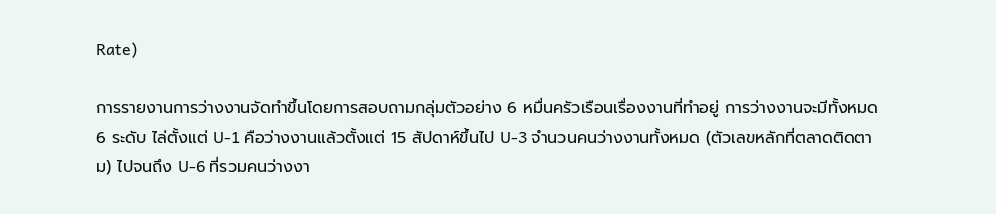Rate)

การรายงานการว่างงานจัดทำขึ้นโดยการสอบถามกลุ่มตัวอย่าง 6 หมื่นครัวเรือนเรื่องงานที่ทำอยู่ การว่างงานจะมีทั้งหมด 6 ระดับ ไล่ตั้งแต่ U-1 คือว่างงานแล้วตั้งแต่ 15 สัปดาห์ขึ้นไป U-3 จำนวนคนว่างงานทั้งหมด (ตัวเลขหลักที่ตลาดติดตาม) ไปจนถึง U-6 ที่รวมคนว่างงา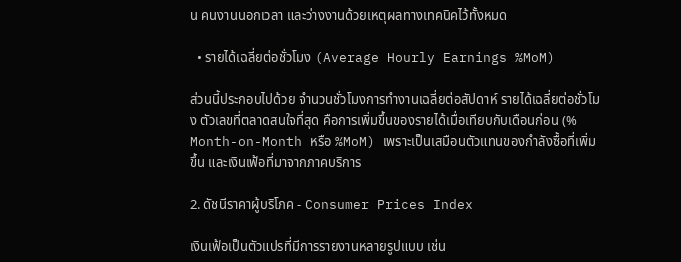น คนงานนอกเวลา และว่างงานด้วยเหตุผลทางเทคนิคไว้ทั้งหมด

  • รายได้เฉลี่ยต่อชั่วโมง (Average Hourly Earnings %MoM)

ส่วนนี้ประกอบไปด้วย จำนวนชั่วโมงการทำงานเฉลี่ยต่อสัปดาห์ รายได้เฉลี่ยต่อชั่วโมง ตัวเลขที่ตลาดสนใจที่สุด คือการเพิ่มขึ้นของรายได้เมื่อเทียบกับเดือนก่อน (% Month-on-Month หรือ %MoM) เพราะเป็นเสมือนตัวแทนของกำลังซื้อที่เพิ่มขึ้น และเงินเฟ้อที่มาจากภาคบริการ

2. ดัชนีราคาผู้บริโภค - Consumer Prices Index

เงินเฟ้อเป็นตัวแปรที่มีการรายงานหลายรูปแบบ เช่น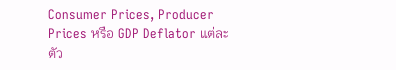Consumer Prices, Producer Prices หรือ GDP Deflator แต่ละตัว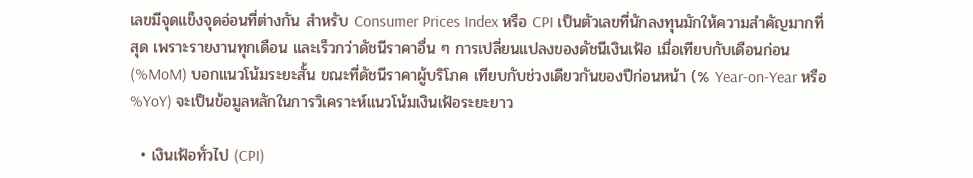เลขมีจุดแข็งจุดอ่อนที่ต่างกัน สำหรับ Consumer Prices Index หรือ CPI เป็นตัวเลขที่นักลงทุนมักให้ความสำคัญมากที่สุด เพราะรายงานทุกเดือน และเร็วกว่าดัชนีราคาอื่น ๆ การเปลี่ยนแปลงของดัชนีเงินเฟ้อ เมื่อเทียบกับเดือนก่อน (%MoM) บอกแนวโน้มระยะสั้น ขณะที่ดัชนีราคาผู้บริโภค เทียบกับช่วงเดียวกันของปีก่อนหน้า (% Year-on-Year หรือ %YoY) จะเป็นข้อมูลหลักในการวิเคราะห์แนวโน้มเงินเฟ้อระยะยาว

  • เงินเฟ้อทั่วไป (CPI)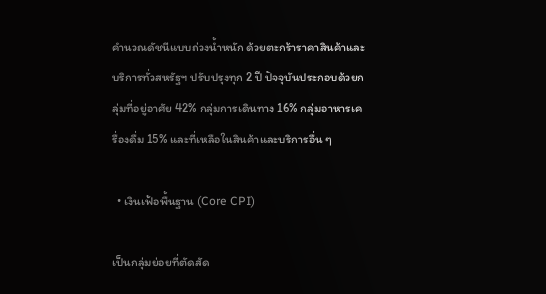คำนวณดัชนีแบบถ่วงน้ำหนัก ด้วยตะกร้าราคาสินค้าและบริการทั่วสหรัฐฯ ปรับปรุงทุก 2 ปี ปัจจุบันประกอบด้วยกลุ่มที่อยู่อาศัย 42% กลุ่มการเดินทาง 16% กลุ่มอาหารเครื่องดื่ม 15% และที่เหลือในสินค้าและบริการอื่น ๆ

  • เงินเฟ้อพื้นฐาน (Core CPI)

เป็นกลุ่มย่อยที่ตัดสัด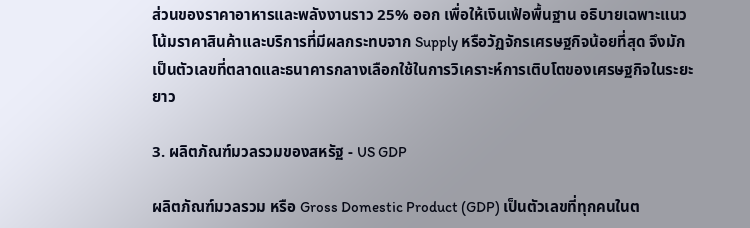ส่วนของราคาอาหารและพลังงานราว 25% ออก เพื่อให้เงินเฟ้อพื้นฐาน อธิบายเฉพาะแนวโน้มราคาสินค้าและบริการที่มีผลกระทบจาก Supply หรือวัฏจักรเศรษฐกิจน้อยที่สุด จึงมักเป็นตัวเลขที่ตลาดและธนาคารกลางเลือกใช้ในการวิเคราะห์การเติบโตของเศรษฐกิจในระยะยาว

3. ผลิตภัณฑ์มวลรวมของสหรัฐ - US GDP

ผลิตภัณฑ์มวลรวม หรือ Gross Domestic Product (GDP) เป็นตัวเลขที่ทุกคนในต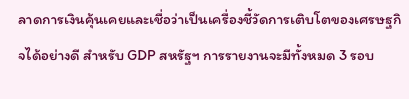ลาดการเงินคุ้นเคยและเชื่อว่าเป็นเครื่องชี้วัดการเติบโตของเศรษฐกิจได้อย่างดี สำหรับ GDP สหรัฐฯ การรายงานจะมีทั้งหมด 3 รอบ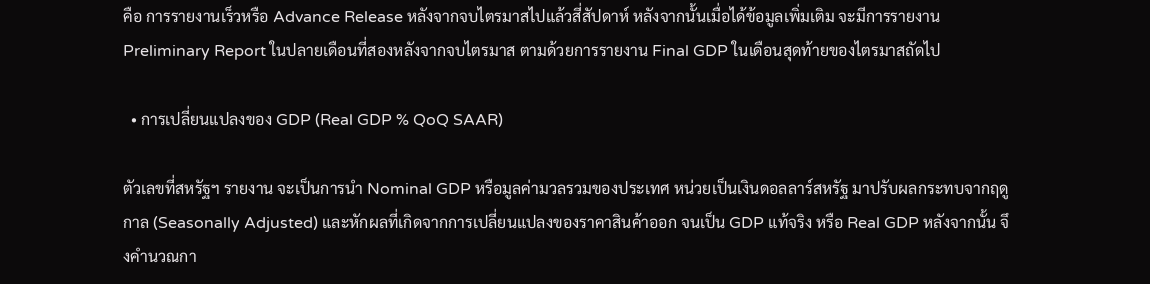คือ การรายงานเร็วหรือ Advance Release หลังจากจบไตรมาสไปแล้วสี่สัปดาห์ หลังจากนั้นเมื่อได้ข้อมูลเพิ่มเติม จะมีการรายงาน Preliminary Report ในปลายเดือนที่สองหลังจากจบไตรมาส ตามด้วยการรายงาน Final GDP ในเดือนสุดท้ายของไตรมาสถัดไป

  • การเปลี่ยนแปลงของ GDP (Real GDP % QoQ SAAR)

ตัวเลขที่สหรัฐฯ รายงาน จะเป็นการนำ Nominal GDP หรือมูลค่ามวลรวมของประเทศ หน่วยเป็นเงินดอลลาร์สหรัฐ มาปรับผลกระทบจากฤดูกาล (Seasonally Adjusted) และหักผลที่เกิดจากการเปลี่ยนแปลงของราคาสินค้าออก จนเป็น GDP แท้จริง หรือ Real GDP หลังจากนั้น จึงคำนวณกา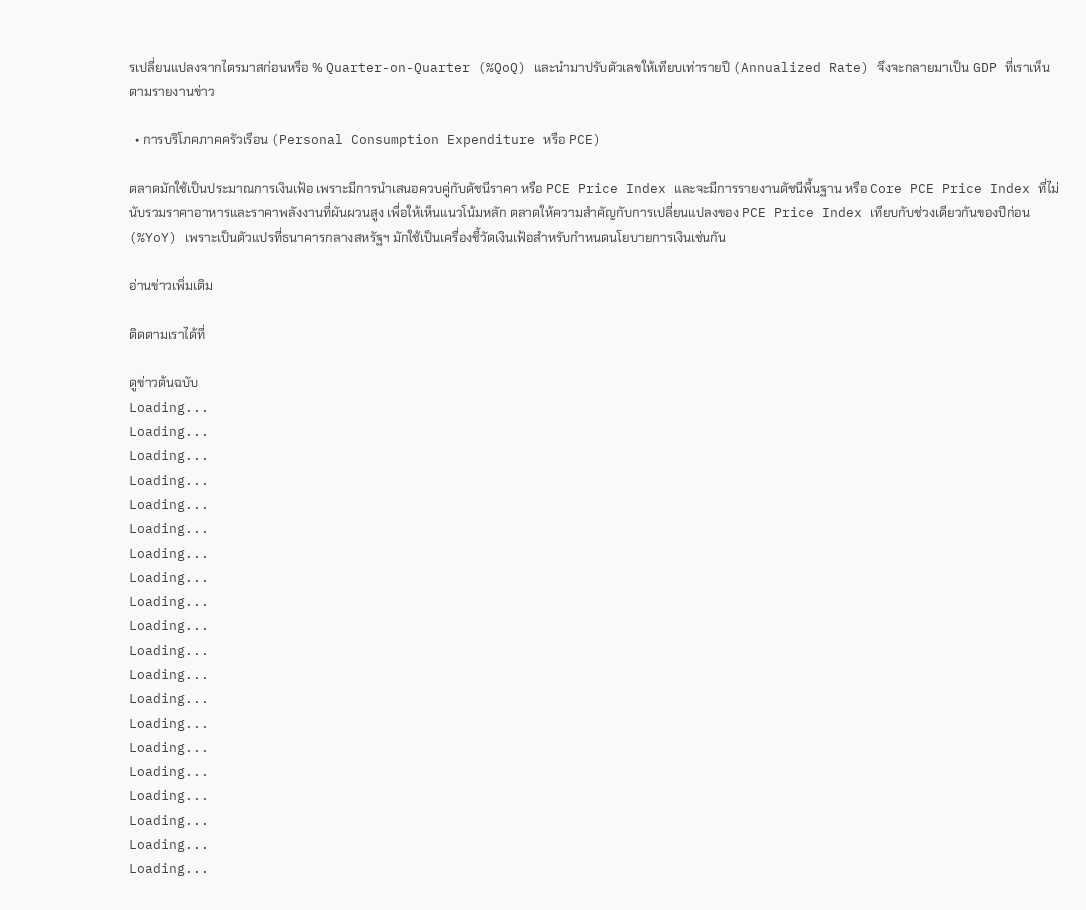รเปลี่ยนแปลงจากไตรมาสก่อนหรือ % Quarter-on-Quarter (%QoQ) และนำมาปรับตัวเลขให้เทียบเท่ารายปี (Annualized Rate) จึงจะกลายมาเป็น GDP ที่เราเห็นตามรายงานข่าว

  • การบริโภคภาคครัวเรือน (Personal Consumption Expenditure หรือ PCE)

ตลาดมักใช้เป็นประมาณการเงินเฟ้อ เพราะมีการนำเสนอควบคู่กับดัชนีราคา หรือ PCE Price Index และจะมีการรายงานดัชนีพื้นฐาน หรือ Core PCE Price Index ที่ไม่นับรวมราคาอาหารและราคาพลังงานที่ผันผวนสูง เพื่อให้เห็นแนวโน้มหลัก ตลาดให้ความสำคัญกับการเปลี่ยนแปลงของ PCE Price Index เทียบกับช่วงเดียวกันของปีก่อน (%YoY) เพราะเป็นตัวแปรที่ธนาคารกลางสหรัฐฯ มักใช้เป็นเครื่องชี้วัดเงินเฟ้อสำหรับกำหนดนโยบายการเงินเช่นกัน

อ่านข่าวเพิ่มเติม

ติดตามเราได้ที่

ดูข่าวต้นฉบับ
Loading...
Loading...
Loading...
Loading...
Loading...
Loading...
Loading...
Loading...
Loading...
Loading...
Loading...
Loading...
Loading...
Loading...
Loading...
Loading...
Loading...
Loading...
Loading...
Loading...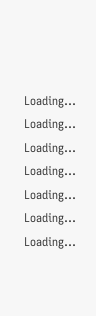Loading...
Loading...
Loading...
Loading...
Loading...
Loading...
Loading...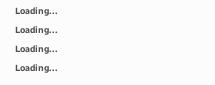Loading...
Loading...
Loading...
Loading...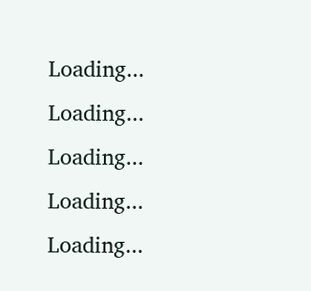Loading...
Loading...
Loading...
Loading...
Loading...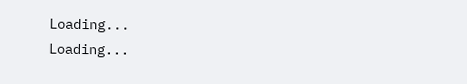Loading...
Loading...